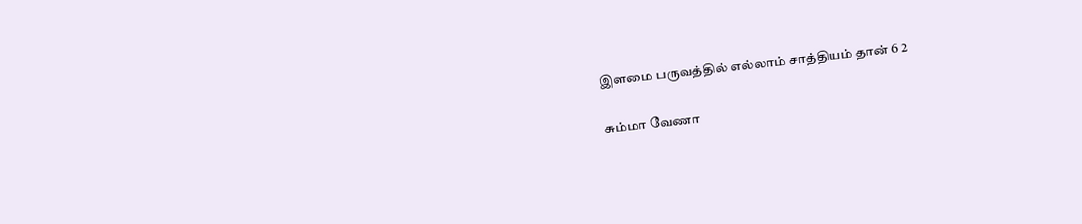இளமை பருவத்தில் எல்லாம் சாத்தியம் தான் 6 2

சும்மா வேணா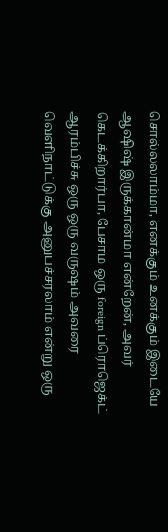சொல்லலாம்மா, எனக்கும் உனக்கும் இடையே ஆஷிஷ் இருக்கான்மா என்றேன், அவர் கெடக்கிறார்பா, பேசாம ஒரு foreign ப்ரொஜெக்ட் ஆரம்பிச்சு ஒரு ஒரு வருஷம் அவரை வெளிநாட்டுக்கு அனுபச்சரலாம் என்று ஒரு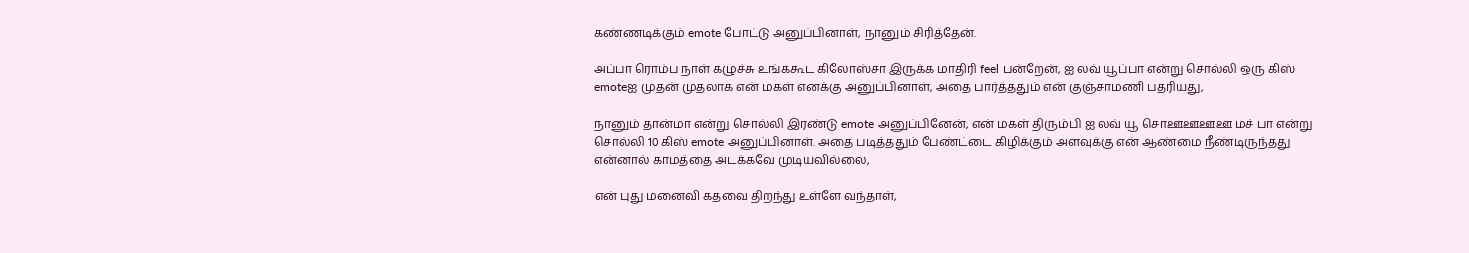கண்ணடிக்கும் emote போட்டு அனுப்பினாள், நானும் சிரித்தேன்.

அப்பா ரொம்ப நாள் கழுச்சு உங்ககூட கிலோஸ்சா இருக்க மாதிரி feel பன்றேன், ஐ லவ் யூப்பா என்று சொல்லி ஒரு கிஸ் emoteஐ முதன் முதலாக என் மகள் எனக்கு அனுப்பினாள், அதை பார்த்ததும் என் குஞ்சாமணி பதரியது,

நானும் தான்மா என்று சொல்லி இரண்டு emote அனுப்பினேன், என் மகள் திரும்பி ஐ லவ் யூ சொஊஊஊஊ மச் பா என்று சொல்லி 10 கிஸ் emote அனுப்பினாள். அதை படித்ததும் பேண்ட்டை கிழிக்கும் அளவுக்கு என் ஆண்மை நீண்டிருந்தது என்னால் காமத்தை அடக்கவே முடியவில்லை,

என் புது மனைவி கதவை திறந்து உள்ளே வந்தாள்,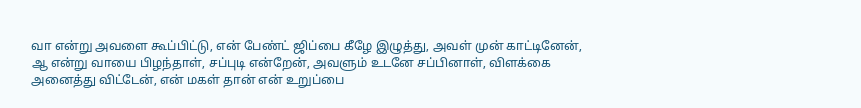வா என்று அவளை கூப்பிட்டு, என் பேண்ட் ஜிப்பை கீழே இழுத்து, அவள் முன் காட்டினேன், ஆ என்று வாயை பிழந்தாள், சப்புடி என்றேன், அவளும் உடனே சப்பினாள், விளக்கை அனைத்து விட்டேன், என் மகள் தான் என் உறுப்பை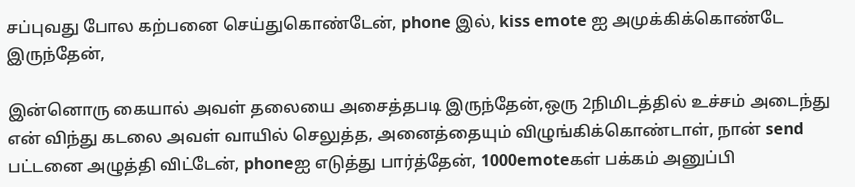சப்புவது போல கற்பனை செய்துகொண்டேன், phone இல், kiss emote ஐ அமுக்கிக்கொண்டே இருந்தேன்,

இன்னொரு கையால் அவள் தலையை அசைத்தபடி இருந்தேன்,ஒரு 2நிமிடத்தில் உச்சம் அடைந்து என் விந்து கடலை அவள் வாயில் செலுத்த, அனைத்தையும் விழுங்கிக்கொண்டாள், நான் send பட்டனை அழுத்தி விட்டேன், phoneஐ எடுத்து பார்த்தேன், 1000emoteகள் பக்கம் அனுப்பி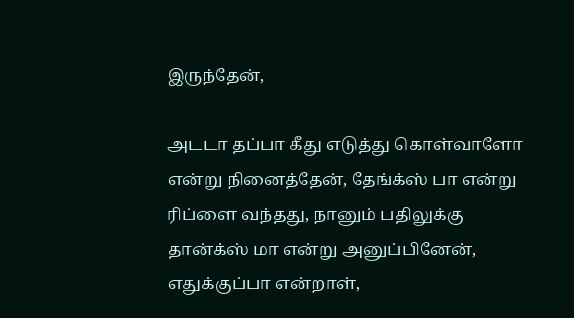இருந்தேன்,

அடடா தப்பா கீது எடுத்து கொள்வாளோ என்று நினைத்தேன், தேங்க்ஸ் பா என்று ரிப்ளை வந்தது, நானும் பதிலுக்கு தான்க்ஸ் மா என்று அனுப்பினேன், எதுக்குப்பா என்றாள்,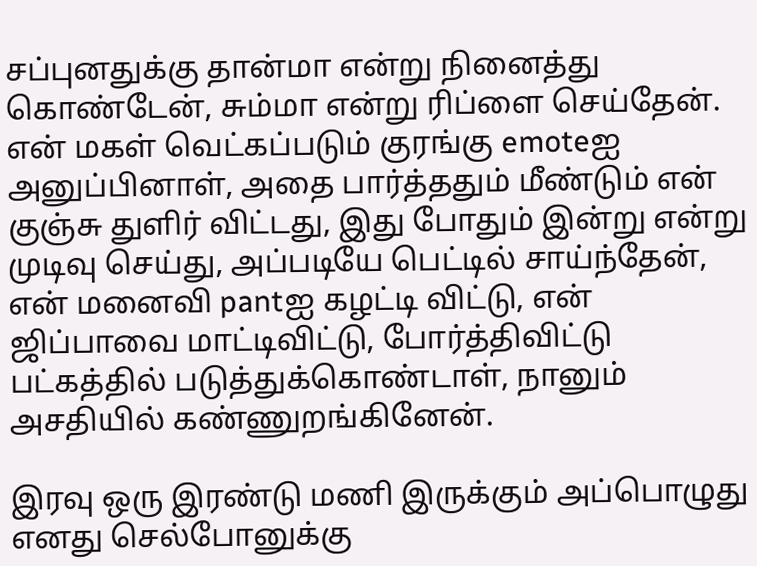சப்புனதுக்கு தான்மா என்று நினைத்து கொண்டேன், சும்மா என்று ரிப்ளை செய்தேன். என் மகள் வெட்கப்படும் குரங்கு emoteஐ அனுப்பினாள், அதை பார்த்ததும் மீண்டும் என் குஞ்சு துளிர் விட்டது, இது போதும் இன்று என்று முடிவு செய்து, அப்படியே பெட்டில் சாய்ந்தேன், என் மனைவி pantஐ கழட்டி விட்டு, என் ஜிப்பாவை மாட்டிவிட்டு, போர்த்திவிட்டு பட்கத்தில் படுத்துக்கொண்டாள், நானும் அசதியில் கண்ணுறங்கினேன்.

இரவு ஒரு இரண்டு மணி இருக்கும் அப்பொழுது எனது செல்போனுக்கு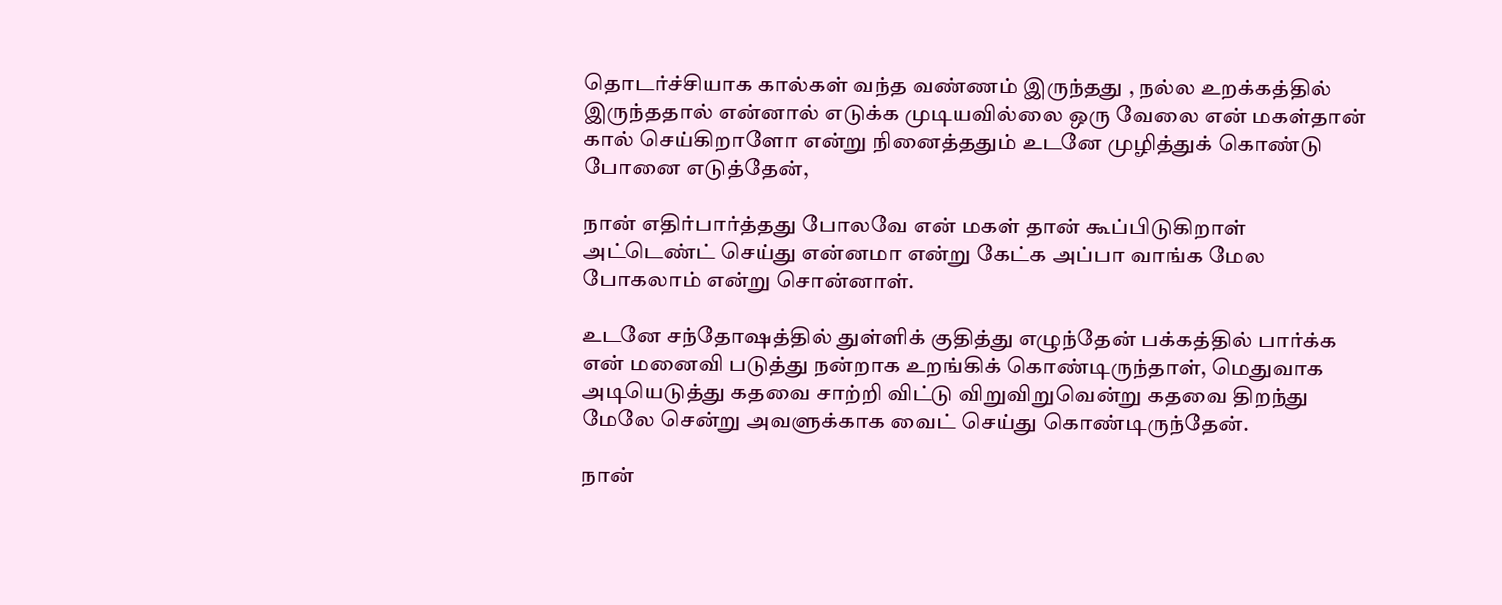தொடர்ச்சியாக கால்கள் வந்த வண்ணம் இருந்தது , நல்ல உறக்கத்தில் இருந்ததால் என்னால் எடுக்க முடியவில்லை ஒரு வேலை என் மகள்தான் கால் செய்கிறாளோ என்று நினைத்ததும் உடனே முழித்துக் கொண்டு போனை எடுத்தேன்,

நான் எதிர்பார்த்தது போலவே என் மகள் தான் கூப்பிடுகிறாள் அட்டெண்ட் செய்து என்னமா என்று கேட்க அப்பா வாங்க மேல போகலாம் என்று சொன்னாள்.

உடனே சந்தோஷத்தில் துள்ளிக் குதித்து எழுந்தேன் பக்கத்தில் பார்க்க என் மனைவி படுத்து நன்றாக உறங்கிக் கொண்டிருந்தாள், மெதுவாக அடியெடுத்து கதவை சாற்றி விட்டு விறுவிறுவென்று கதவை திறந்து மேலே சென்று அவளுக்காக வைட் செய்து கொண்டிருந்தேன்.

நான்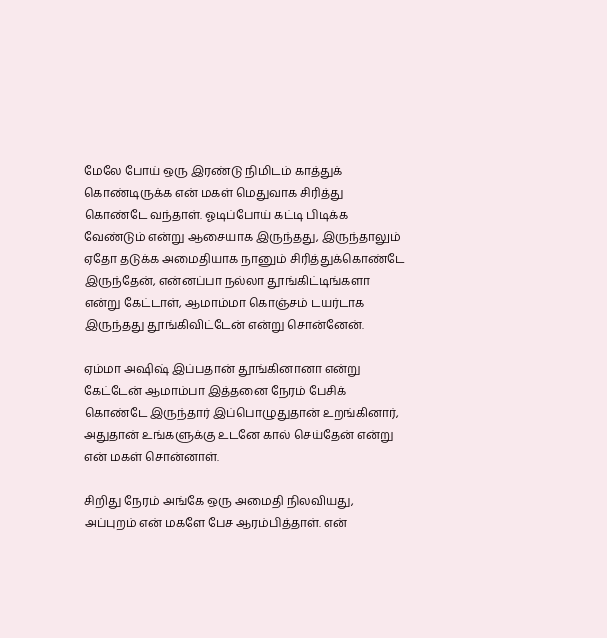மேலே போய் ஒரு இரண்டு நிமிடம் காத்துக் கொண்டிருக்க என் மகள் மெதுவாக சிரித்து கொண்டே வந்தாள். ஓடிப்போய் கட்டி பிடிக்க வேண்டும் என்று ஆசையாக இருந்தது, இருந்தாலும் ஏதோ தடுக்க அமைதியாக நானும் சிரித்துக்கொண்டே இருந்தேன், என்னப்பா நல்லா தூங்கிட்டிங்களா என்று கேட்டாள், ஆமாம்மா கொஞ்சம் டயர்டாக இருந்தது தூங்கிவிட்டேன் என்று சொன்னேன்.

ஏம்மா அஷிஷ் இப்பதான் தூங்கினானா என்று கேட்டேன் ஆமாம்பா இத்தனை நேரம் பேசிக் கொண்டே இருந்தார் இப்பொழுதுதான் உறங்கினார், அதுதான் உங்களுக்கு உடனே கால் செய்தேன் என்று என் மகள் சொன்னாள்.

சிறிது நேரம் அங்கே ஒரு அமைதி நிலவியது, அப்புறம் என் மகளே பேச ஆரம்பித்தாள். என்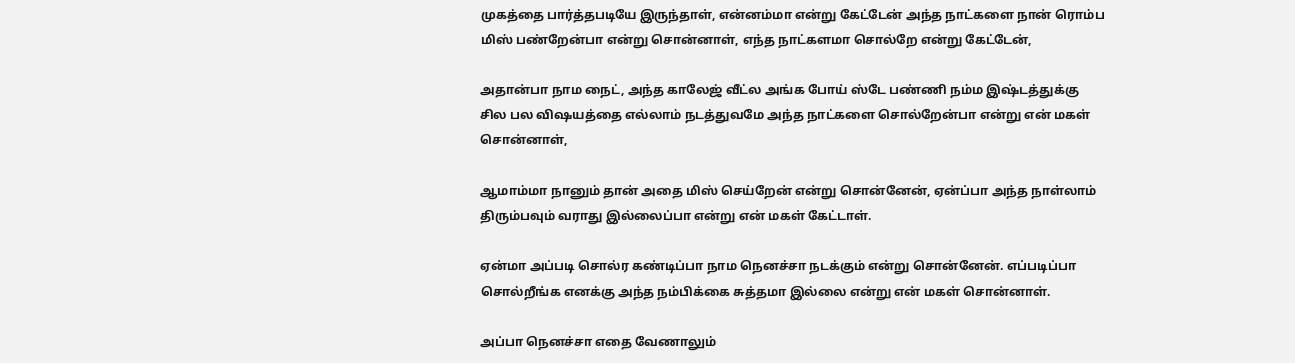முகத்தை பார்த்தபடியே இருந்தாள், என்னம்மா என்று கேட்டேன் அந்த நாட்களை நான் ரொம்ப மிஸ் பண்றேன்பா என்று சொன்னாள், எந்த நாட்களமா சொல்றே என்று கேட்டேன்,

அதான்பா நாம நைட், அந்த காலேஜ் வீட்ல அங்க போய் ஸ்டே பண்ணி நம்ம இஷ்டத்துக்கு சில பல விஷயத்தை எல்லாம் நடத்துவமே அந்த நாட்களை சொல்றேன்பா என்று என் மகள் சொன்னாள்,

ஆமாம்மா நானும் தான் அதை மிஸ் செய்றேன் என்று சொன்னேன், ஏன்ப்பா அந்த நாள்லாம் திரும்பவும் வராது இல்லைப்பா என்று என் மகள் கேட்டாள்.

ஏன்மா அப்படி சொல்ர கண்டிப்பா நாம நெனச்சா நடக்கும் என்று சொன்னேன். எப்படிப்பா சொல்றீங்க எனக்கு அந்த நம்பிக்கை சுத்தமா இல்லை என்று என் மகள் சொன்னாள்.

அப்பா நெனச்சா எதை வேணாலும்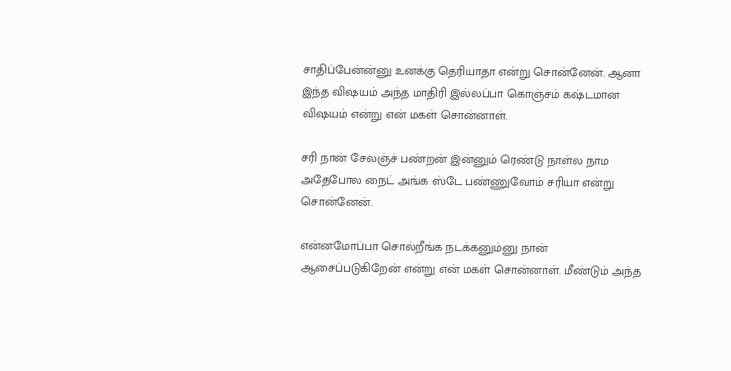சாதிப்பேன்ன்னு உனக்கு தெரியாதா என்று சொன்னேன். ஆனா இந்த விஷயம் அந்த மாதிரி இல்லப்பா கொஞ்சம் கஷ்டமான விஷயம் என்று என் மகள் சொன்னாள்.

சரி நான் சேலஞ்ச் பண்றன் இன்னும் ரெண்டு நாள்ல நாம அதேபோல நைட் அங்க ஸ்டே பண்ணுவோம் சரியா என்று சொன்னேன்.

என்னமோப்பா சொல்றீங்க நடக்கனும்னு நான் ஆசைப்படுகிறேன் என்று என் மகள் சொன்னாள். மீண்டும் அந்த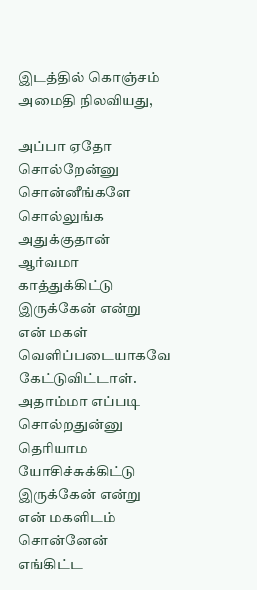இடத்தில் கொஞ்சம் அமைதி நிலவியது,

அப்பா ஏதோ சொல்றேன்னு சொன்னீங்களே சொல்லுங்க அதுக்குதான் ஆர்வமா காத்துக்கிட்டு இருக்கேன் என்று என் மகள் வெளிப்படையாகவே கேட்டுவிட்டாள். அதாம்மா எப்படி சொல்றதுன்னு தெரியாம யோசிச்சுக்கிட்டு இருக்கேன் என்று என் மகளிடம் சொன்னேன் எங்கிட்ட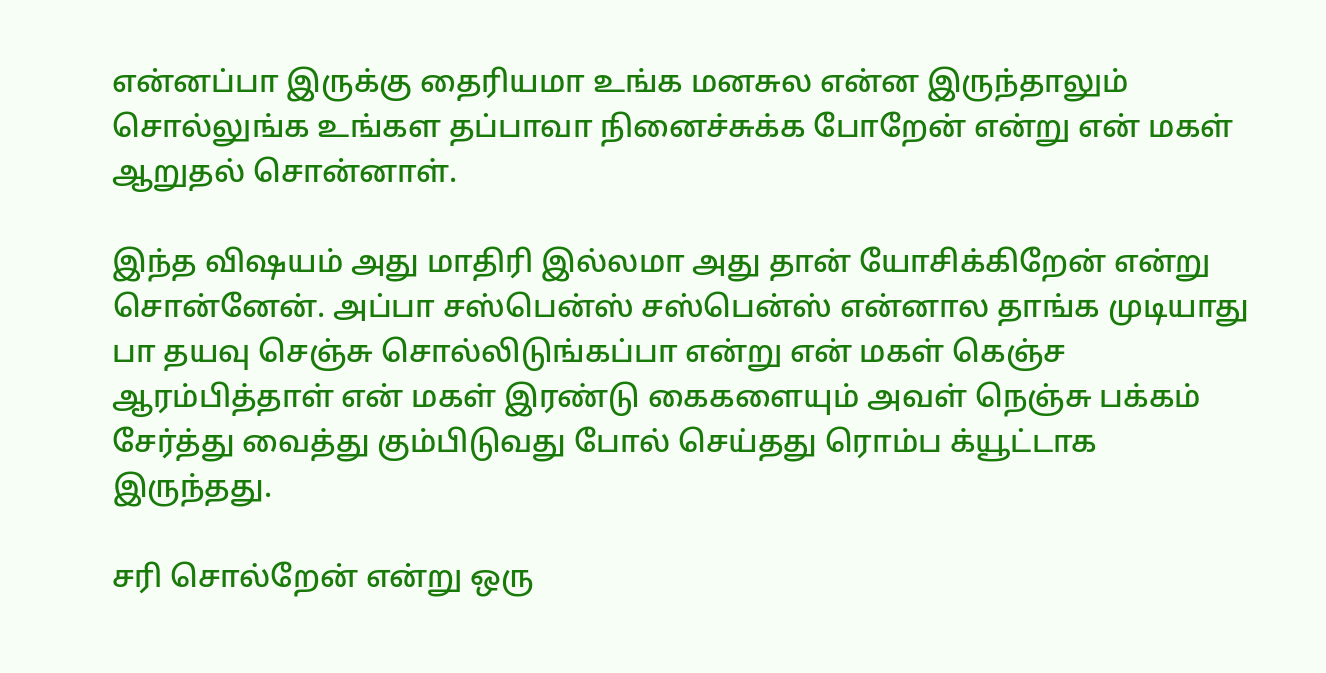என்னப்பா இருக்கு தைரியமா உங்க மனசுல என்ன இருந்தாலும் சொல்லுங்க உங்கள தப்பாவா நினைச்சுக்க போறேன் என்று என் மகள் ஆறுதல் சொன்னாள்.

இந்த விஷயம் அது மாதிரி இல்லமா அது தான் யோசிக்கிறேன் என்று சொன்னேன். அப்பா சஸ்பென்ஸ் சஸ்பென்ஸ் என்னால தாங்க முடியாது பா தயவு செஞ்சு சொல்லிடுங்கப்பா என்று என் மகள் கெஞ்ச ஆரம்பித்தாள் என் மகள் இரண்டு கைகளையும் அவள் நெஞ்சு பக்கம் சேர்த்து வைத்து கும்பிடுவது போல் செய்தது ரொம்ப க்யூட்டாக இருந்தது.

சரி சொல்றேன் என்று ஒரு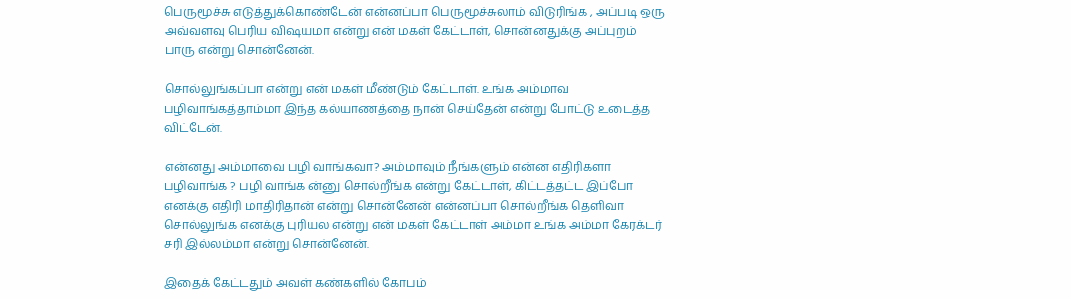பெருமூச்சு எடுத்துக்கொண்டேன் என்னப்பா பெருமூச்சுலாம் விடுரிங்க , அப்படி ஒரு அவ்வளவு பெரிய விஷயமா என்று என் மகள் கேட்டாள், சொன்னதுக்கு அப்புறம் பாரு என்று சொன்னேன்.

சொல்லுங்கப்பா என்று என் மகள் மீண்டும் கேட்டாள். உங்க அம்மாவ பழிவாங்கத்தாம்மா இந்த கல்யாணத்தை நான் செய்தேன் என்று போட்டு உடைத்த விட்டேன்.

என்னது அம்மாவை பழி வாங்கவா? அம்மாவும் நீங்களும் என்ன எதிரிகளா பழிவாங்க ? பழி வாங்க ன்னு சொல்றீங்க என்று கேட்டாள், கிட்டத்தட்ட இப்போ எனக்கு எதிரி மாதிரிதான் என்று சொன்னேன் என்னப்பா சொல்றீங்க தெளிவா சொல்லுங்க எனக்கு புரியல என்று என் மகள் கேட்டாள் அம்மா உங்க அம்மா கேரக்டர் சரி இல்லம்மா என்று சொன்னேன்.

இதைக் கேட்டதும் அவள் கண்களில் கோபம்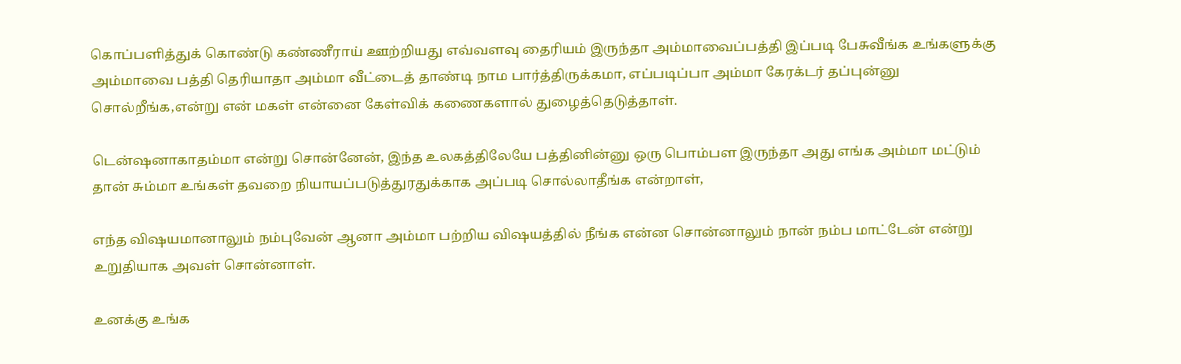கொப்பளித்துக் கொண்டு கண்ணீராய் ஊற்றியது எவ்வளவு தைரியம் இருந்தா அம்மாவைப்பத்தி இப்படி பேசுவீங்க உங்களுக்கு அம்மாவை பத்தி தெரியாதா அம்மா வீட்டைத் தாண்டி நாம பார்த்திருக்கமா, எப்படிப்பா அம்மா கேரக்டர் தப்புன்னு சொல்றீங்க,என்று என் மகள் என்னை கேள்விக் கணைகளால் துழைத்தெடுத்தாள்.

டென்ஷனாகாதம்மா என்று சொன்னேன், இந்த உலகத்திலேயே பத்தினின்னு ஒரு பொம்பள இருந்தா அது எங்க அம்மா மட்டும் தான் சும்மா உங்கள் தவறை நியாயப்படுத்துரதுக்காக அப்படி சொல்லாதீங்க என்றாள்,

எந்த விஷயமானாலும் நம்புவேன் ஆனா அம்மா பற்றிய விஷயத்தில் நீங்க என்ன சொன்னாலும் நான் நம்ப மாட்டேன் என்று உறுதியாக அவள் சொன்னாள்.

உனக்கு உங்க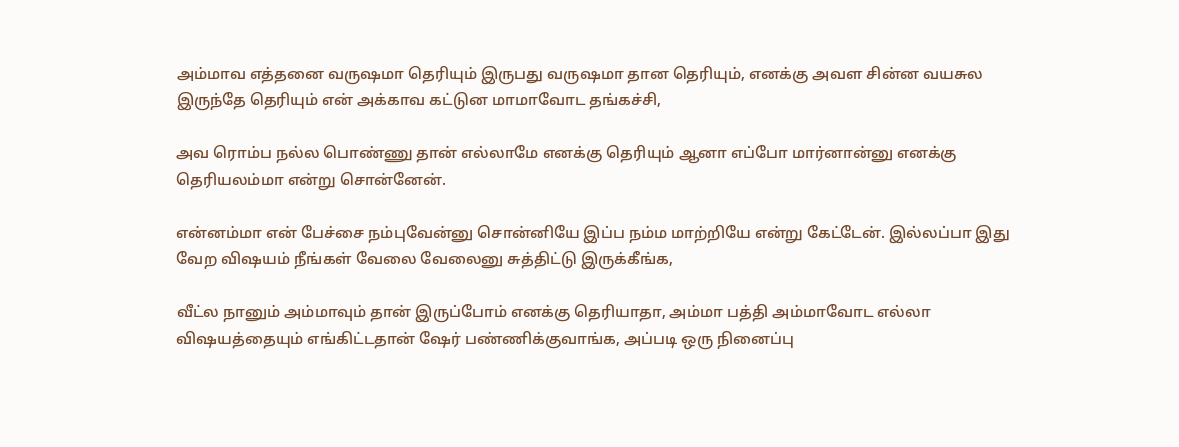அம்மாவ எத்தனை வருஷமா தெரியும் இருபது வருஷமா தான தெரியும், எனக்கு அவள சின்ன வயசுல இருந்தே தெரியும் என் அக்காவ கட்டுன மாமாவோட தங்கச்சி,

அவ ரொம்ப நல்ல பொண்ணு தான் எல்லாமே எனக்கு தெரியும் ஆனா எப்போ மார்னான்னு எனக்கு தெரியலம்மா என்று சொன்னேன்.

என்னம்மா என் பேச்சை நம்புவேன்னு சொன்னியே இப்ப நம்ம மாற்றியே என்று கேட்டேன். இல்லப்பா இது வேற விஷயம் நீங்கள் வேலை வேலைனு சுத்திட்டு இருக்கீங்க,

வீட்ல நானும் அம்மாவும் தான் இருப்போம் எனக்கு தெரியாதா, அம்மா பத்தி அம்மாவோட எல்லா விஷயத்தையும் எங்கிட்டதான் ஷேர் பண்ணிக்குவாங்க, அப்படி ஒரு நினைப்பு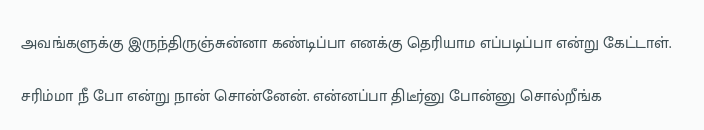அவங்களுக்கு இருந்திருஞ்சுன்னா கண்டிப்பா எனக்கு தெரியாம எப்படிப்பா என்று கேட்டாள்.

சரிம்மா நீ போ என்று நான் சொன்னேன். என்னப்பா திடீர்னு போன்னு சொல்றீங்க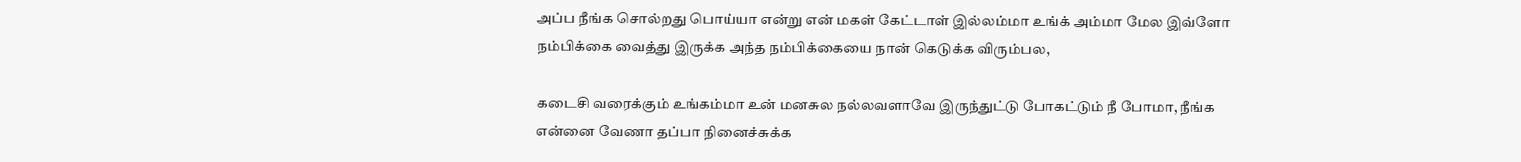அப்ப நீங்க சொல்றது பொய்யா என்று என் மகள் கேட்டாள் இல்லம்மா உங்க் அம்மா மேல இவ்ளோ நம்பிக்கை வைத்து இருக்க அந்த நம்பிக்கையை நான் கெடுக்க விரும்பல,

கடைசி வரைக்கும் உங்கம்மா உன் மனசுல நல்லவளாவே இருந்துட்டு போகட்டும் நீ போமா, நீங்க என்னை வேணா தப்பா நினைச்சுக்க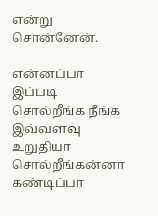என்று சொன்னேன்.

என்னப்பா இப்படி சொல்றீங்க நீங்க இவ்வளவு உறுதியா சொல்றீங்கன்னா கண்டிப்பா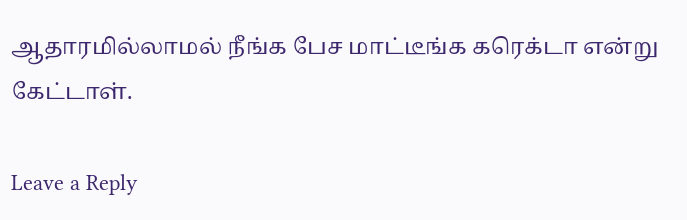ஆதாரமில்லாமல் நீங்க பேச மாட்டீங்க கரெக்டா என்று கேட்டாள்.

Leave a Reply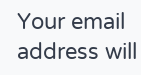Your email address will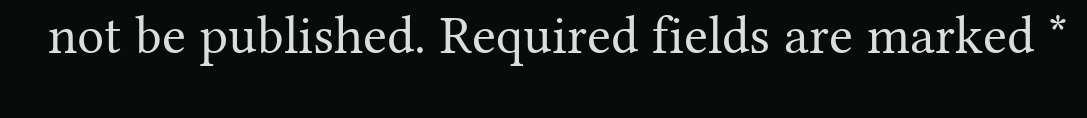not be published. Required fields are marked *